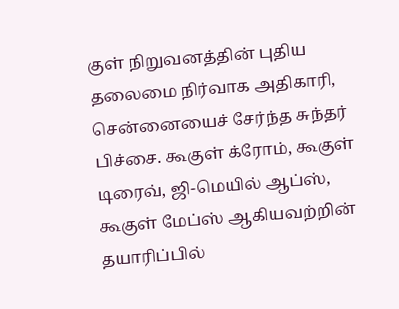குள் நிறுவனத்தின் புதிய தலைமை நிர்வாக அதிகாரி, சென்னையைச் சேர்ந்த சுந்தர் பிச்சை. கூகுள் க்ரோம், கூகுள் டிரைவ், ஜி-மெயில் ஆப்ஸ், கூகுள் மேப்ஸ் ஆகியவற்றின் தயாரிப்பில்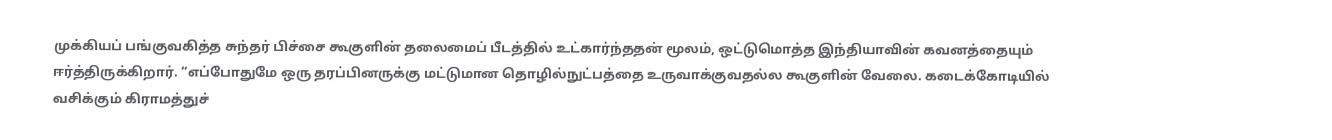முக்கியப் பங்குவகித்த சுந்தர் பிச்சை கூகுளின் தலைமைப் பீடத்தில் உட்கார்ந்ததன் மூலம், ஒட்டுமொத்த இந்தியாவின் கவனத்தையும் ஈர்த்திருக்கிறார். “எப்போதுமே ஒரு தரப்பினருக்கு மட்டுமான தொழில்நுட்பத்தை உருவாக்குவதல்ல கூகுளின் வேலை. கடைக்கோடியில் வசிக்கும் கிராமத்துச்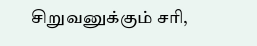சிறுவனுக்கும் சரி,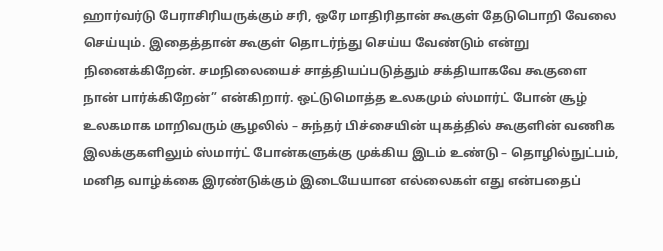ஹார்வர்டு பேராசிரியருக்கும் சரி, ஒரே மாதிரிதான் கூகுள் தேடுபொறி வேலை செய்யும். இதைத்தான் கூகுள் தொடர்ந்து செய்ய வேண்டும் என்று நினைக்கிறேன். சமநிலையைச் சாத்தியப்படுத்தும் சக்தியாகவே கூகுளை நான் பார்க்கிறேன்” என்கிறார். ஒட்டுமொத்த உலகமும் ஸ்மார்ட் போன் சூழ் உலகமாக மாறிவரும் சூழலில் – சுந்தர் பிச்சையின் யுகத்தில் கூகுளின் வணிக இலக்குகளிலும் ஸ்மார்ட் போன்களுக்கு முக்கிய இடம் உண்டு – தொழில்நுட்பம், மனித வாழ்க்கை இரண்டுக்கும் இடையேயான எல்லைகள் எது என்பதைப்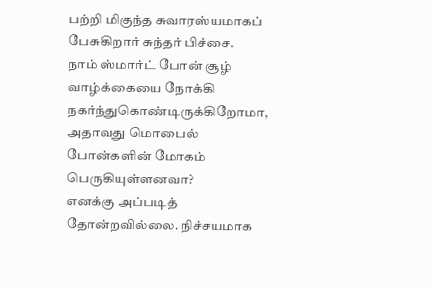பற்றி மிகுந்த சுவாரஸ்யமாகப் பேசுகிறார் சுந்தர் பிச்சை.
நாம் ஸ்மார்ட் போன் சூழ் வாழ்க்கையை நோக்கி நகர்ந்துகொண்டிருக்கிறோமா, அதாவது மொபைல் போன்களின் மோகம் பெருகியுள்ளனவா?
எனக்கு அப்படித் தோன்றவில்லை. நிச்சயமாக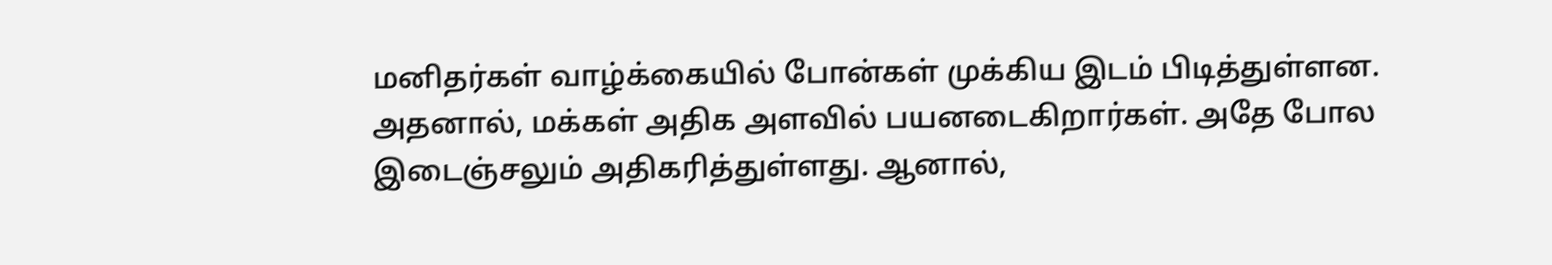மனிதர்கள் வாழ்க்கையில் போன்கள் முக்கிய இடம் பிடித்துள்ளன. அதனால், மக்கள் அதிக அளவில் பயனடைகிறார்கள். அதே போல இடைஞ்சலும் அதிகரித்துள்ளது. ஆனால்,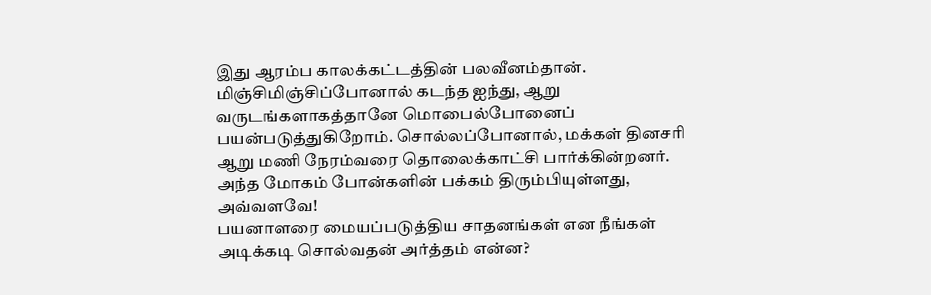இது ஆரம்ப காலக்கட்டத்தின் பலவீனம்தான். மிஞ்சிமிஞ்சிப்போனால் கடந்த ஐந்து, ஆறு வருடங்களாகத்தானே மொபைல்போனைப் பயன்படுத்துகிறோம். சொல்லப்போனால், மக்கள் தினசரி ஆறு மணி நேரம்வரை தொலைக்காட்சி பார்க்கின்றனர். அந்த மோகம் போன்களின் பக்கம் திரும்பியுள்ளது, அவ்வளவே!
பயனாளரை மையப்படுத்திய சாதனங்கள் என நீங்கள் அடிக்கடி சொல்வதன் அர்த்தம் என்ன?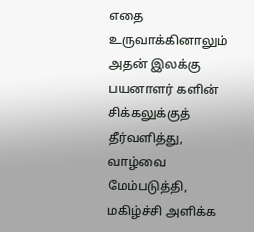எதை உருவாக்கினாலும் அதன் இலக்கு பயனாளர் களின் சிக்கலுக்குத் தீர்வளித்து, வாழ்வை மேம்படுத்தி, மகிழ்ச்சி அளிக்க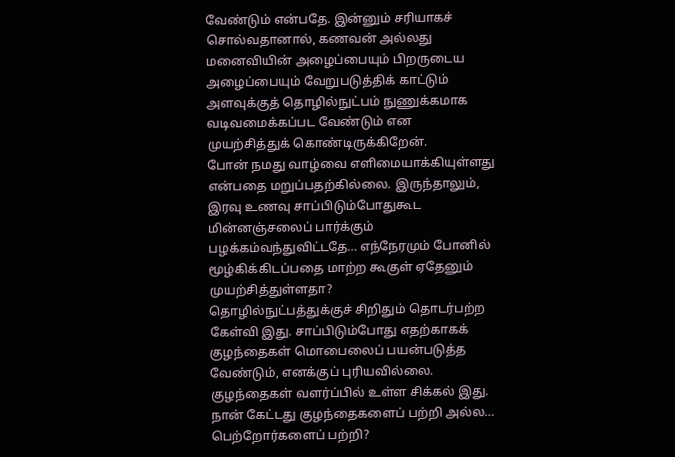வேண்டும் என்பதே. இன்னும் சரியாகச் சொல்வதானால், கணவன் அல்லது மனைவியின் அழைப்பையும் பிறருடைய அழைப்பையும் வேறுபடுத்திக் காட்டும் அளவுக்குத் தொழில்நுட்பம் நுணுக்கமாக வடிவமைக்கப்பட வேண்டும் என முயற்சித்துக் கொண்டிருக்கிறேன்.
போன் நமது வாழ்வை எளிமையாக்கியுள்ளது என்பதை மறுப்பதற்கில்லை. இருந்தாலும், இரவு உணவு சாப்பிடும்போதுகூட மின்னஞ்சலைப் பார்க்கும் பழக்கம்வந்துவிட்டதே… எந்நேரமும் போனில் மூழ்கிக்கிடப்பதை மாற்ற கூகுள் ஏதேனும் முயற்சித்துள்ளதா?
தொழில்நுட்பத்துக்குச் சிறிதும் தொடர்பற்ற கேள்வி இது. சாப்பிடும்போது எதற்காகக் குழந்தைகள் மொபைலைப் பயன்படுத்த வேண்டும், எனக்குப் புரியவில்லை. குழந்தைகள் வளர்ப்பில் உள்ள சிக்கல் இது.
நான் கேட்டது குழந்தைகளைப் பற்றி அல்ல… பெற்றோர்களைப் பற்றி?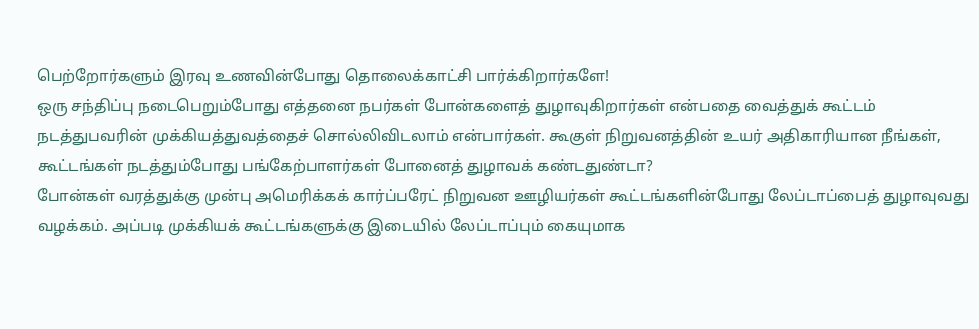பெற்றோர்களும் இரவு உணவின்போது தொலைக்காட்சி பார்க்கிறார்களே!
ஒரு சந்திப்பு நடைபெறும்போது எத்தனை நபர்கள் போன்களைத் துழாவுகிறார்கள் என்பதை வைத்துக் கூட்டம் நடத்துபவரின் முக்கியத்துவத்தைச் சொல்லிவிடலாம் என்பார்கள். கூகுள் நிறுவனத்தின் உயர் அதிகாரியான நீங்கள், கூட்டங்கள் நடத்தும்போது பங்கேற்பாளர்கள் போனைத் துழாவக் கண்டதுண்டா?
போன்கள் வரத்துக்கு முன்பு அமெரிக்கக் கார்ப்பரேட் நிறுவன ஊழியர்கள் கூட்டங்களின்போது லேப்டாப்பைத் துழாவுவது வழக்கம். அப்படி முக்கியக் கூட்டங்களுக்கு இடையில் லேப்டாப்பும் கையுமாக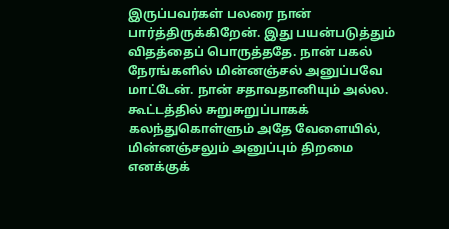இருப்பவர்கள் பலரை நான் பார்த்திருக்கிறேன். இது பயன்படுத்தும் விதத்தைப் பொருத்ததே. நான் பகல் நேரங்களில் மின்னஞ்சல் அனுப்பவே மாட்டேன். நான் சதாவதானியும் அல்ல. கூட்டத்தில் சுறுசுறுப்பாகக் கலந்துகொள்ளும் அதே வேளையில், மின்னஞ்சலும் அனுப்பும் திறமை எனக்குக்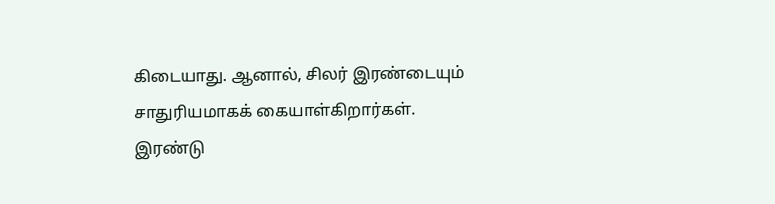கிடையாது. ஆனால், சிலர் இரண்டையும் சாதுரியமாகக் கையாள்கிறார்கள்.
இரண்டு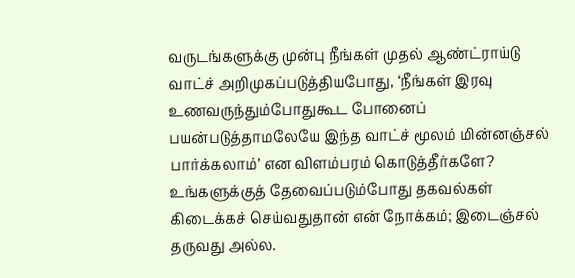வருடங்களுக்கு முன்பு நீங்கள் முதல் ஆண்ட்ராய்டு வாட்ச் அறிமுகப்படுத்தியபோது, ‘நீங்கள் இரவு உணவருந்தும்போதுகூட போனைப் பயன்படுத்தாமலேயே இந்த வாட்ச் மூலம் மின்னஞ்சல் பார்க்கலாம்’ என விளம்பரம் கொடுத்தீர்களே?
உங்களுக்குத் தேவைப்படும்போது தகவல்கள் கிடைக்கச் செய்வதுதான் என் நோக்கம்; இடைஞ்சல் தருவது அல்ல.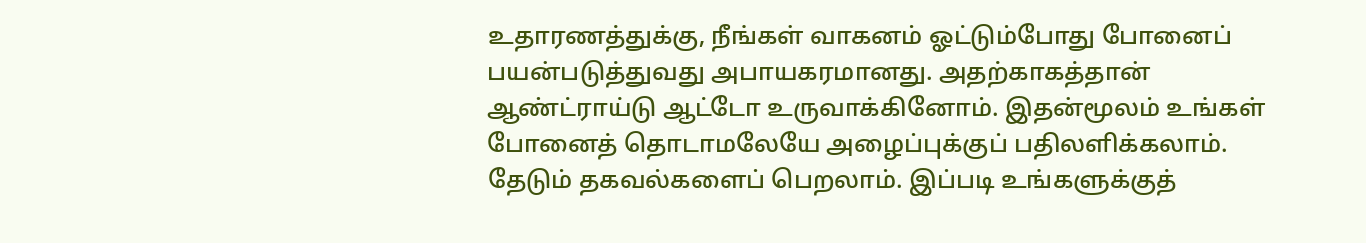உதாரணத்துக்கு, நீங்கள் வாகனம் ஓட்டும்போது போனைப் பயன்படுத்துவது அபாயகரமானது. அதற்காகத்தான் ஆண்ட்ராய்டு ஆட்டோ உருவாக்கினோம். இதன்மூலம் உங்கள் போனைத் தொடாமலேயே அழைப்புக்குப் பதிலளிக்கலாம். தேடும் தகவல்களைப் பெறலாம். இப்படி உங்களுக்குத்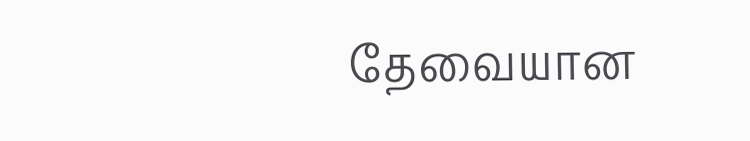தேவையான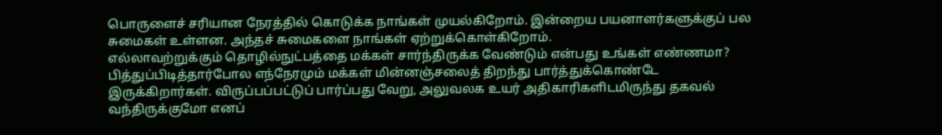பொருளைச் சரியான நேரத்தில் கொடுக்க நாங்கள் முயல்கிறோம். இன்றைய பயனாளர்களுக்குப் பல சுமைகள் உள்ளன. அந்தச் சுமைகளை நாங்கள் ஏற்றுக்கொள்கிறோம்.
எல்லாவற்றுக்கும் தொழில்நுட்பத்தை மக்கள் சார்ந்திருக்க வேண்டும் என்பது உங்கள் எண்ணமா? பித்துப்பிடித்தார்போல எந்நேரமும் மக்கள் மின்னஞ்சலைத் திறந்து பார்த்துக்கொண்டே இருக்கிறார்கள். விருப்பப்பட்டுப் பார்ப்பது வேறு, அலுவலக உயர் அதிகாரிகளிடமிருந்து தகவல் வந்திருக்குமோ எனப்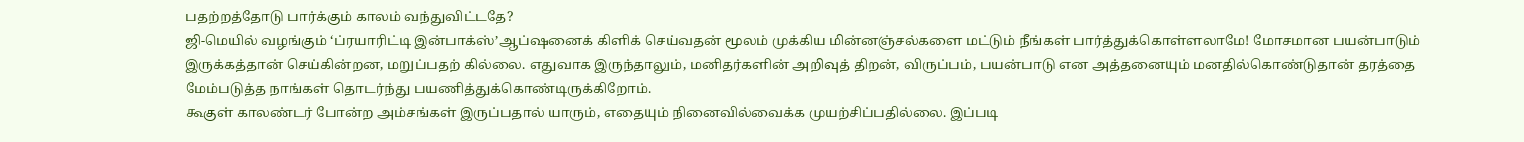பதற்றத்தோடு பார்க்கும் காலம் வந்துவிட்டதே?
ஜி-மெயில் வழங்கும் ‘ப்ரயாரிட்டி இன்பாக்ஸ்’ஆப்ஷனைக் கிளிக் செய்வதன் மூலம் முக்கிய மின்னஞ்சல்களை மட்டும் நீங்கள் பார்த்துக்கொள்ளலாமே! மோசமான பயன்பாடும் இருக்கத்தான் செய்கின்றன, மறுப்பதற் கில்லை. எதுவாக இருந்தாலும், மனிதர்களின் அறிவுத் திறன், விருப்பம், பயன்பாடு என அத்தனையும் மனதில்கொண்டுதான் தரத்தை மேம்படுத்த நாங்கள் தொடர்ந்து பயணித்துக்கொண்டிருக்கிறோம்.
கூகுள் காலண்டர் போன்ற அம்சங்கள் இருப்பதால் யாரும், எதையும் நினைவில்வைக்க முயற்சிப்பதில்லை. இப்படி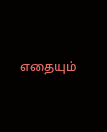எதையும்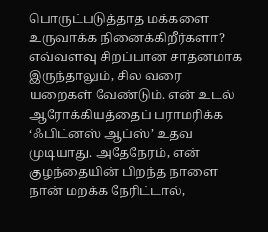பொருட்படுத்தாத மக்களை உருவாக்க நினைக்கிறீர்களா?
எவ்வளவு சிறப்பான சாதனமாக இருந்தாலும், சில வரை யறைகள் வேண்டும். என் உடல் ஆரோக்கியத்தைப் பராமரிக்க ‘ஃபிட்னஸ் ஆப்ஸ்’ உதவ முடியாது. அதேநேரம், என் குழந்தையின் பிறந்த நாளை நான் மறக்க நேரிட்டால்,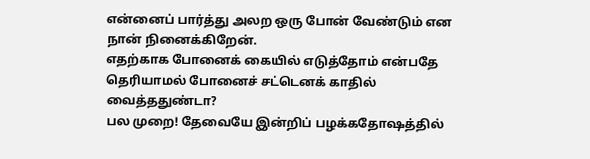என்னைப் பார்த்து அலற ஒரு போன் வேண்டும் என நான் நினைக்கிறேன்.
எதற்காக போனைக் கையில் எடுத்தோம் என்பதே தெரியாமல் போனைச் சட்டெனக் காதில் வைத்ததுண்டா?
பல முறை! தேவையே இன்றிப் பழக்கதோஷத்தில்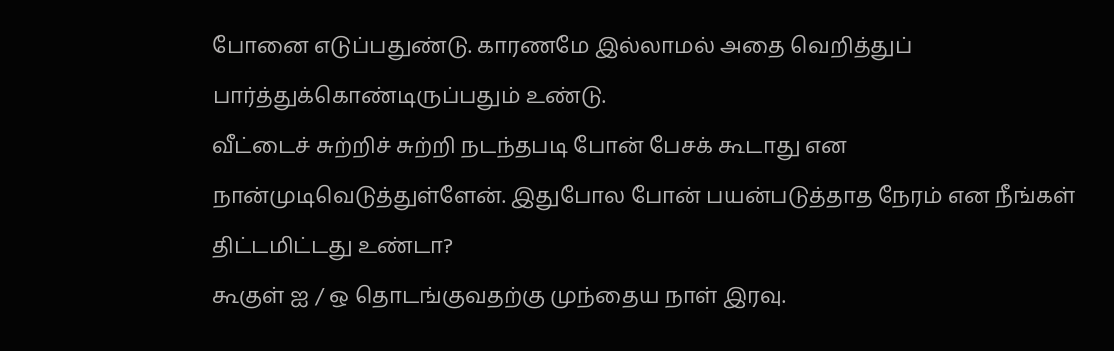போனை எடுப்பதுண்டு. காரணமே இல்லாமல் அதை வெறித்துப் பார்த்துக்கொண்டிருப்பதும் உண்டு.
வீட்டைச் சுற்றிச் சுற்றி நடந்தபடி போன் பேசக் கூடாது என நான்முடிவெடுத்துள்ளேன். இதுபோல போன் பயன்படுத்தாத நேரம் என நீங்கள் திட்டமிட்டது உண்டா?
கூகுள் ஐ / ஒ தொடங்குவதற்கு முந்தைய நாள் இரவு.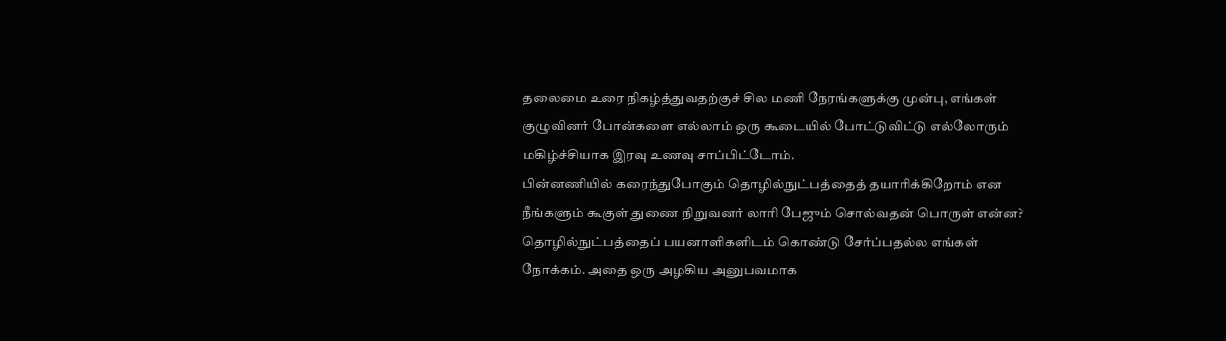தலைமை உரை நிகழ்த்துவதற்குச் சில மணி நேரங்களுக்கு முன்பு, எங்கள் குழுவினர் போன்களை எல்லாம் ஒரு கூடையில் போட்டுவிட்டு எல்லோரும் மகிழ்ச்சியாக இரவு உணவு சாப்பிட்டோம்.
பின்னணியில் கரைந்துபோகும் தொழில்நுட்பத்தைத் தயாரிக்கிறோம் என நீங்களும் கூகுள் துணை நிறுவனர் லாரி பேஜும் சொல்வதன் பொருள் என்ன?
தொழில்நுட்பத்தைப் பயனாளிகளிடம் கொண்டு சேர்ப்பதல்ல எங்கள் நோக்கம். அதை ஒரு அழகிய அனுபவமாக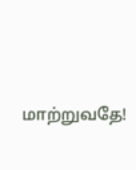மாற்றுவதே!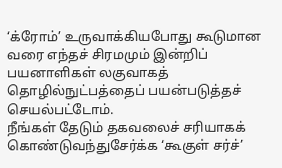‘க்ரோம்’ உருவாக்கியபோது கூடுமான வரை எந்தச் சிரமமும் இன்றிப் பயனாளிகள் லகுவாகத் தொழில்நுட்பத்தைப் பயன்படுத்தச் செயல்பட்டோம்.
நீங்கள் தேடும் தகவலைச் சரியாகக் கொண்டுவந்துசேர்க்க ‘கூகுள் சர்ச்’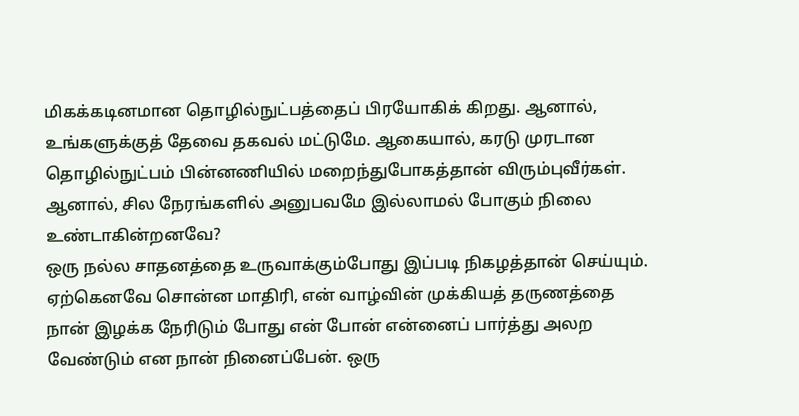மிகக்கடினமான தொழில்நுட்பத்தைப் பிரயோகிக் கிறது. ஆனால், உங்களுக்குத் தேவை தகவல் மட்டுமே. ஆகையால், கரடு முரடான தொழில்நுட்பம் பின்னணியில் மறைந்துபோகத்தான் விரும்புவீர்கள்.
ஆனால், சில நேரங்களில் அனுபவமே இல்லாமல் போகும் நிலை உண்டாகின்றனவே?
ஒரு நல்ல சாதனத்தை உருவாக்கும்போது இப்படி நிகழத்தான் செய்யும். ஏற்கெனவே சொன்ன மாதிரி, என் வாழ்வின் முக்கியத் தருணத்தை நான் இழக்க நேரிடும் போது என் போன் என்னைப் பார்த்து அலற வேண்டும் என நான் நினைப்பேன். ஒரு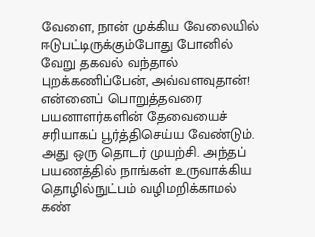வேளை, நான் முக்கிய வேலையில் ஈடுபட்டிருக்கும்போது போனில் வேறு தகவல் வந்தால் புறக்கணிப்பேன், அவ்வளவுதான்! என்னைப் பொறுத்தவரை பயனாளர்களின் தேவையைச் சரியாகப் பூர்த்திசெய்ய வேண்டும். அது ஒரு தொடர் முயற்சி. அந்தப் பயணத்தில் நாங்கள் உருவாக்கிய தொழில்நுட்பம் வழிமறிக்காமல் கண்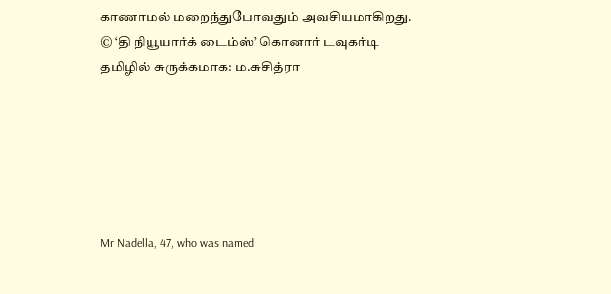காணாமல் மறைந்துபோவதும் அவசியமாகிறது.
© ‘தி நியூயார்க் டைம்ஸ்’ கொனார் டவுகர்டி
தமிழில் சுருக்கமாக: ம.சுசித்ரா






Mr Nadella, 47, who was named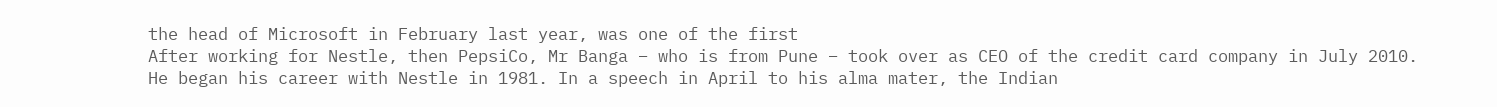the head of Microsoft in February last year, was one of the first
After working for Nestle, then PepsiCo, Mr Banga – who is from Pune – took over as CEO of the credit card company in July 2010. He began his career with Nestle in 1981. In a speech in April to his alma mater, the Indian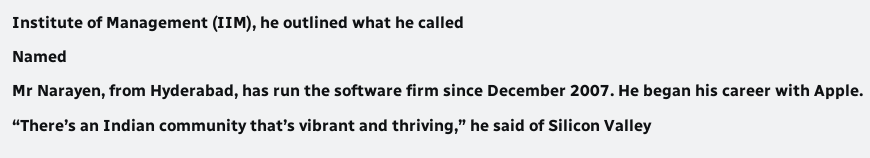Institute of Management (IIM), he outlined what he called
Named
Mr Narayen, from Hyderabad, has run the software firm since December 2007. He began his career with Apple. “There’s an Indian community that’s vibrant and thriving,” he said of Silicon Valley